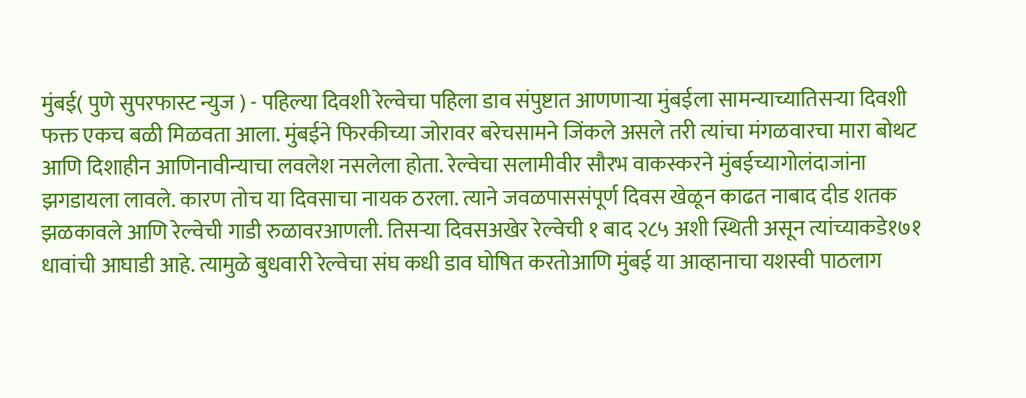मुंबई( पुणे सुपरफास्ट न्युज ) - पहिल्या दिवशी रेल्वेचा पहिला डाव संपुष्टात आणणाऱ्या मुंबईला सामन्याच्यातिसऱ्या दिवशी फक्त एकच बळी मिळवता आला. मुंबईने फिरकीच्या जोरावर बरेचसामने जिंकले असले तरी त्यांचा मंगळवारचा मारा बोथट आणि दिशाहीन आणिनावीन्याचा लवलेश नसलेला होता. रेल्वेचा सलामीवीर सौरभ वाकस्करने मुंबईच्यागोलंदाजांना झगडायला लावले. कारण तोच या दिवसाचा नायक ठरला. त्याने जवळपाससंपूर्ण दिवस खेळून काढत नाबाद दीड शतक झळकावले आणि रेल्वेची गाडी रुळावरआणली. तिसऱ्या दिवसअखेर रेल्वेची १ बाद २८५ अशी स्थिती असून त्यांच्याकडे१७१ धावांची आघाडी आहे. त्यामुळे बुधवारी रेल्वेचा संघ कधी डाव घोषित करतोआणि मुंबई या आव्हानाचा यशस्वी पाठलाग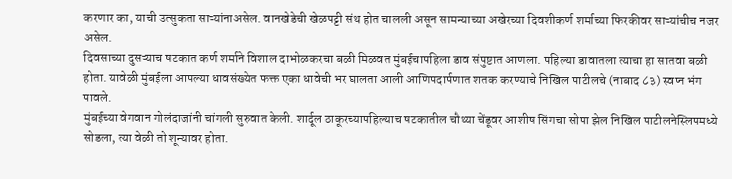करणार का, याची उत्सुकता साऱ्यांनाअसेल. वानखेडेची खेळपट्टी संथ होत चालली असून सामन्याच्या अखेरच्या दिवशीकर्ण शर्माच्या फिरकीवर साऱ्यांचीच नजर असेल.
दिवसाच्या दुसऱ्याच षटकात कर्ण शर्माने विशाल दाभोळकरचा बळी मिळवत मुंबईचापहिला डाव संपुष्टात आणला. पहिल्या डावातला त्याचा हा सातवा बळी होता. यावेळी मुंबईला आपल्या धावसंख्येत फक्त एका धावेची भर घालता आली आणिपदार्पणात शतक करण्याचे निखिल पाटीलचे (नाबाद ८३) स्वप्न भंग पावले.
मुंबईच्या वेगवान गोलंदाजांनी चांगली सुरुवात केली. शार्दूल ठाकूरच्यापहिल्याच षटकातील चौथ्या चेंडूवर आशीष सिंगचा सोपा झेल निखिल पाटीलनेस्लिपमध्ये सोडला, त्या वेळी तो शून्यावर होता.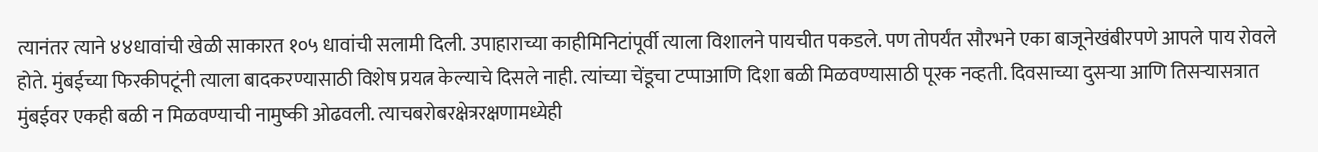त्यानंतर त्याने ४४धावांची खेळी साकारत १०५ धावांची सलामी दिली. उपाहाराच्या काहीमिनिटांपूर्वी त्याला विशालने पायचीत पकडले. पण तोपर्यंत सौरभने एका बाजूनेखंबीरपणे आपले पाय रोवले होते. मुंबईच्या फिरकीपटूंनी त्याला बादकरण्यासाठी विशेष प्रयत्न केल्याचे दिसले नाही. त्यांच्या चेंडूचा टप्पाआणि दिशा बळी मिळवण्यासाठी पूरक नव्हती. दिवसाच्या दुसऱ्या आणि तिसऱ्यासत्रात मुंबईवर एकही बळी न मिळवण्याची नामुष्की ओढवली. त्याचबरोबरक्षेत्ररक्षणामध्येही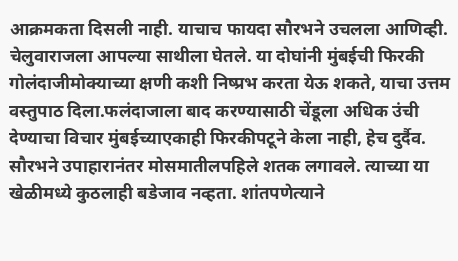आक्रमकता दिसली नाही. याचाच फायदा सौरभने उचलला आणिव्ही. चेलुवाराजला आपल्या साथीला घेतले. या दोघांनी मुंबईची फिरकी गोलंदाजीमोक्याच्या क्षणी कशी निष्प्रभ करता येऊ शकते, याचा उत्तम वस्तुपाठ दिला.फलंदाजाला बाद करण्यासाठी चेंडूला अधिक उंची देण्याचा विचार मुंबईच्याएकाही फिरकीपटूने केला नाही, हेच दुर्दैव. सौरभने उपाहारानंतर मोसमातीलपहिले शतक लगावले. त्याच्या या खेळीमध्ये कुठलाही बडेजाव नव्हता. शांतपणेत्याने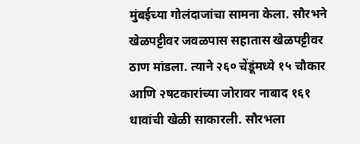मुंबईच्या गोलंदाजांचा सामना केला. सौरभने खेळपट्टीवर जवळपास सहातास खेळपट्टीवर ठाण मांडला. त्याने २६० चेंडूंमध्ये १५ चौकार आणि २षटकारांच्या जोरावर नाबाद १६१ धावांची खेळी साकारली. सौरभला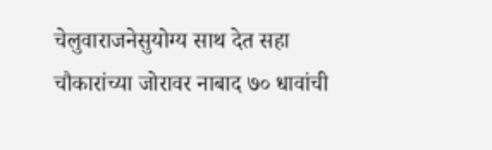चेलुवाराजनेसुयोग्य साथ देत सहा चौकारांच्या जोरावर नाबाद ७० धावांची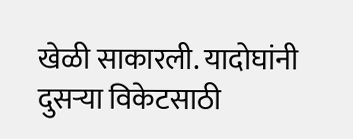खेळी साकारली. यादोघांनी दुसऱ्या विकेटसाठी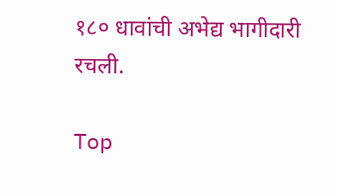१८० धावांची अभेद्य भागीदारी रचली.

Top